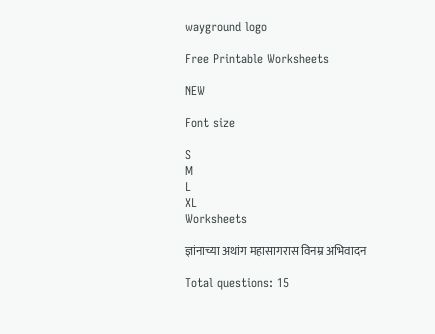wayground logo

Free Printable Worksheets

NEW

Font size

S
M
L
XL
Worksheets

ज्ञांनाच्या अथांग महासागरास विनम्र अभिवादन

Total questions: 15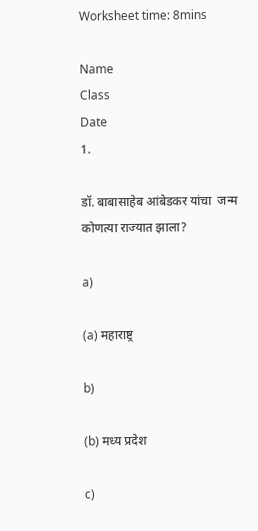Worksheet time: 8mins

Name
Class
Date
1.

डॉ. बाबासाहेब आंबेडकर यांचा  जन्म कोणत्या राज्यात झाला?

a)

(a) महाराष्ट्र

b)

(b) मध्य प्रदेश

c)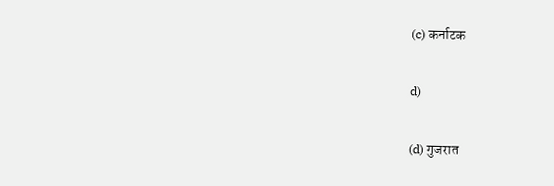(c) कर्नाटक

d)

(d) गुजरात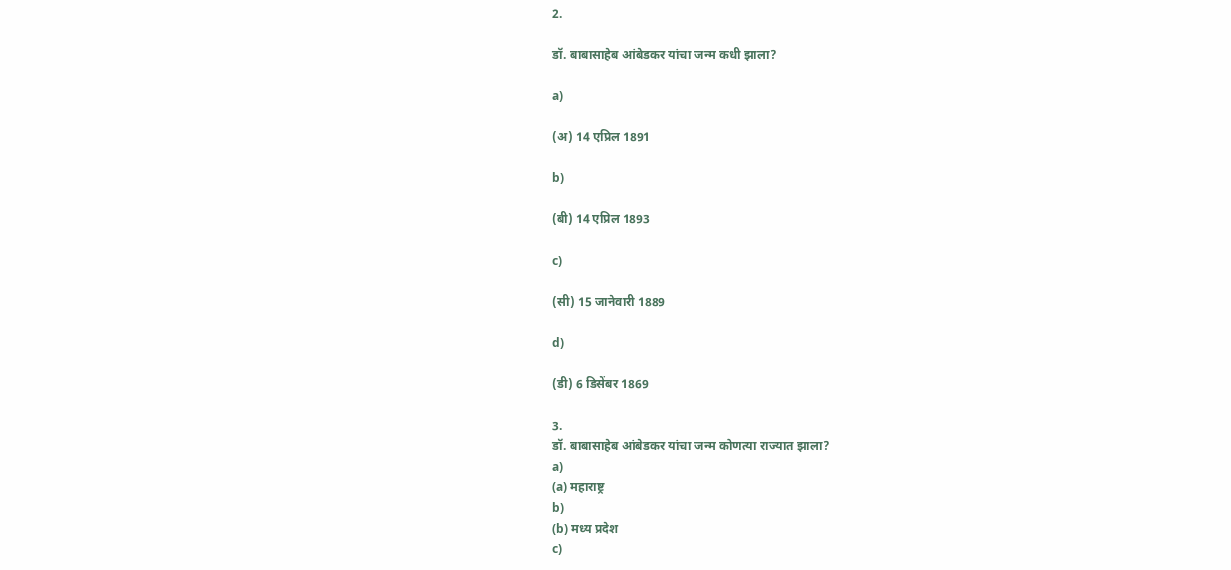2.

डॉ. बाबासाहेब आंबेडकर यांचा जन्म कधी झाला?

a)

(अ) 14 एप्रिल 1891

b)

(बी) 14 एप्रिल 1893

c)

(सी) 15 जानेवारी 1889

d)

(डी) 6 डिसेंबर 1869

3.
डॉ. बाबासाहेब आंबेडकर यांचा जन्म कोणत्या राज्यात झाला?
a)
(a) महाराष्ट्र
b)
(b) मध्य प्रदेश
c)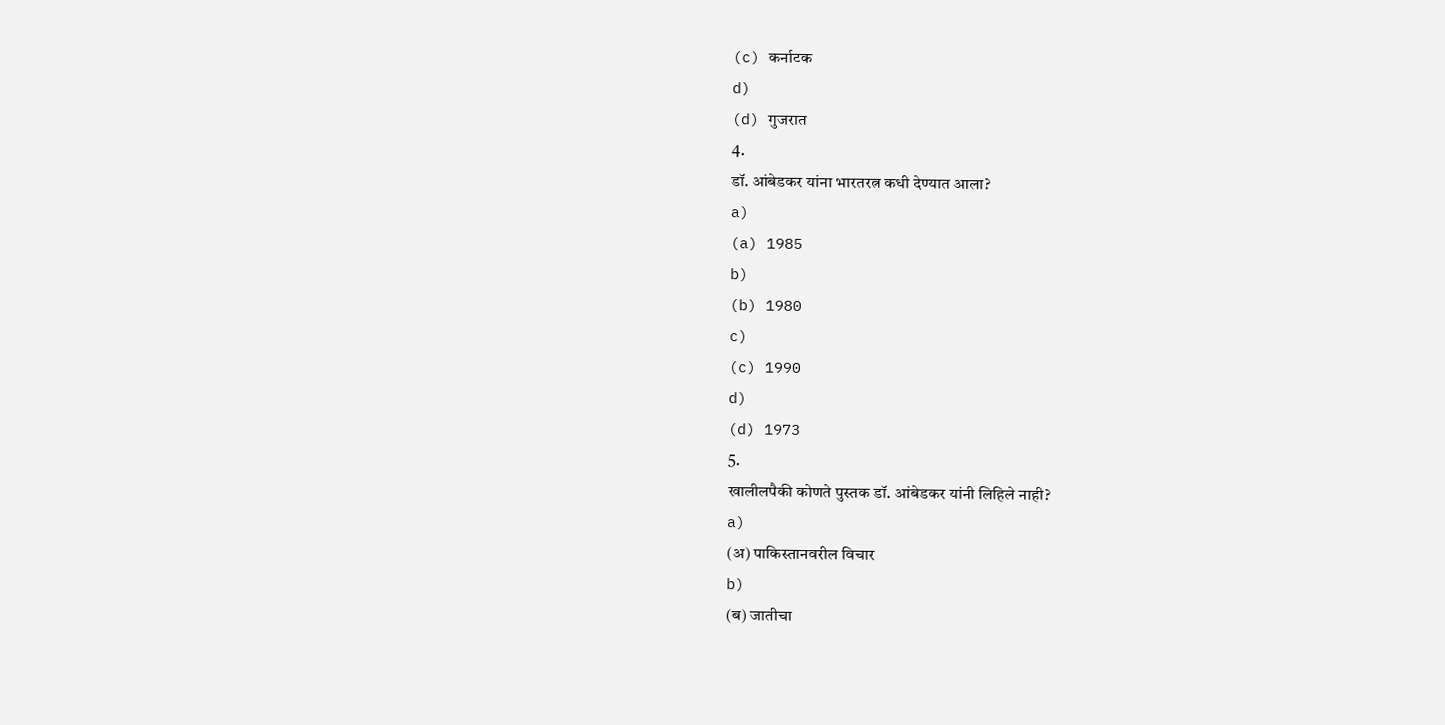(c) कर्नाटक
d)
(d) गुजरात
4.
डॉ. आंबेडकर यांना भारतरत्न कधी देण्यात आला?
a)
(a) 1985
b)
(b) 1980
c)
(c) 1990
d)
(d) 1973
5.
खालीलपैकी कोणते पुस्तक डॉ. आंबेडकर यांनी लिहिले नाही?
a)
(अ) पाकिस्तानवरील विचार
b)
(ब) जातीचा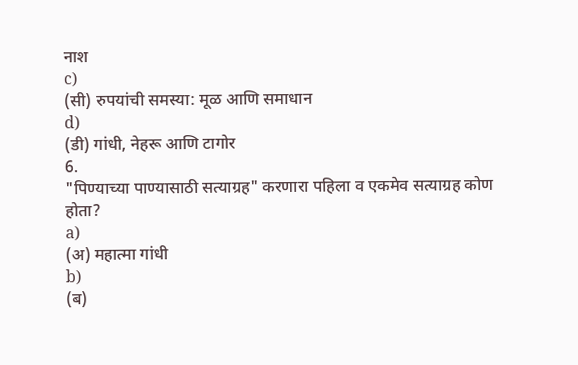नाश
c)
(सी) रुपयांची समस्या: मूळ आणि समाधान
d)
(डी) गांधी, नेहरू आणि टागोर
6.
"पिण्याच्या पाण्यासाठी सत्याग्रह" करणारा पहिला व एकमेव सत्याग्रह कोण होता?
a)
(अ) महात्मा गांधी
b)
(ब)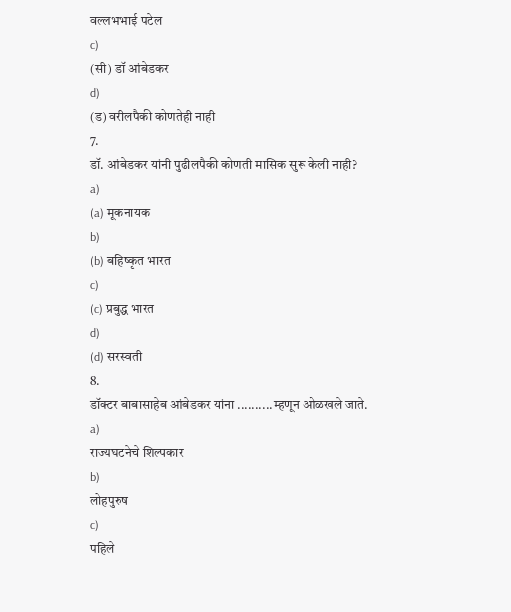वल्लभभाई पटेल
c)
(सी) डॉ आंबेडकर
d)
(ड) वरीलपैकी कोणतेही नाही
7.
डॉ. आंबेडकर यांनी पुढीलपैकी कोणती मासिक सुरू केली नाही?
a)
(a) मूकनायक
b)
(b) बहिष्कृत भारत
c)
(c) प्रबुद्ध भारत
d)
(d) सरस्वती
8.
डॉक्टर बाबासाहेब आंबेडकर यांना ..........म्हणून ओळखले जाते.
a)
राज्यघटनेचे शिल्पकार
b)
लोहपुरुष
c)
पहिले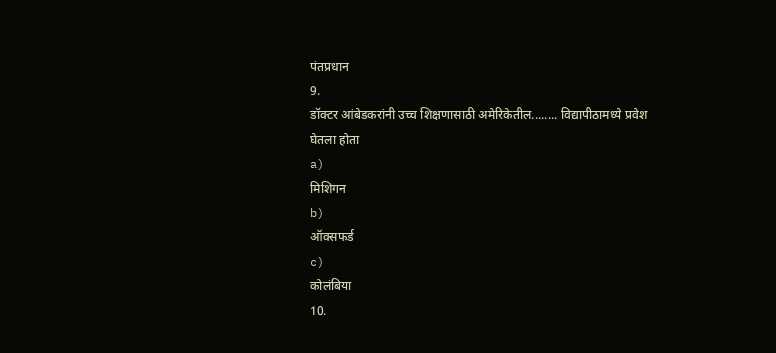पंतप्रधान
9.
डॉक्टर आंबेडकरांनी उच्च शिक्षणासाठी अमेरिकेतील........ विद्यापीठामध्ये प्रवेश घेतला होता
a)
मिशिगन
b)
ऑक्सफर्ड
c)
कोलंबिया
10.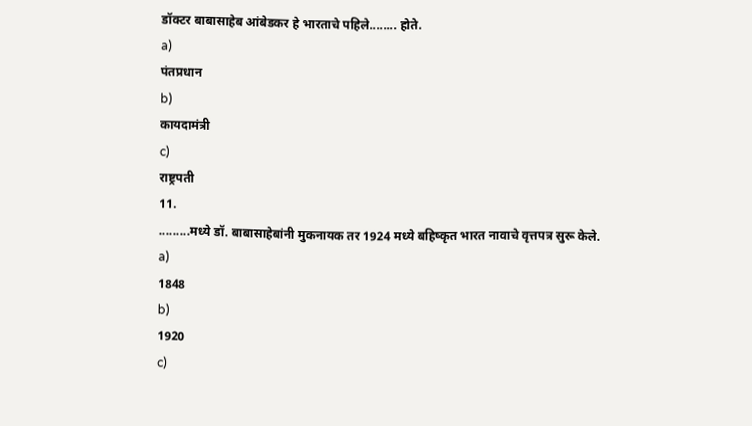डॉक्टर बाबासाहेब आंबेडकर हे भारताचे पहिले........ होते.
a)
पंतप्रधान
b)
कायदामंत्री
c)
राष्ट्रपती
11.
.........मध्ये डॉ. बाबासाहेबांनी मुकनायक तर 1924 मध्ये बहिष्कृत भारत नावाचे वृत्तपत्र सुरू केले.
a)
1848
b)
1920
c)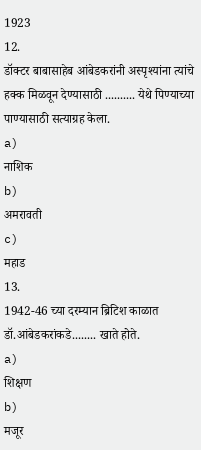1923
12.
डॉक्टर बाबासाहेब आंबेडकरांनी अस्पृश्यांना त्यांचे हक्क मिळवून देण्यासाठी .......... येथे पिण्याच्या पाण्यासाठी सत्याग्रह केला.
a)
नाशिक
b)
अमरावती
c)
महाड
13.
1942-46 च्या दरम्यान ब्रिटिश काळात डॉ.आंबेडकरांकडे........ खाते होते.
a)
शिक्षण
b)
मजूर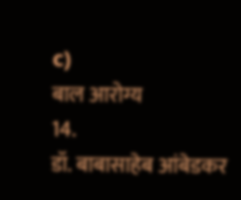c)
बाल आरोग्य
14.
डॉ. बाबासाहेब आंबेडकर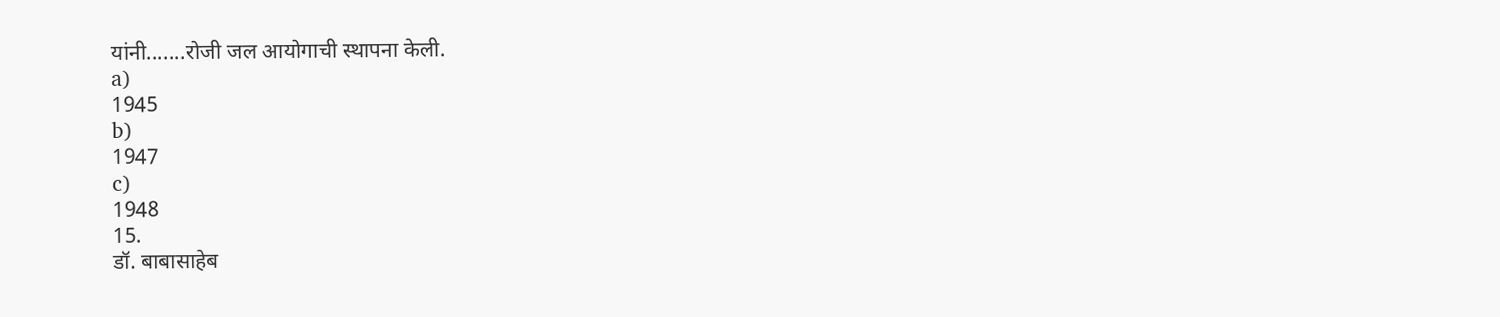यांनी.......रोजी जल आयोगाची स्थापना केली.
a)
1945
b)
1947
c)
1948
15.
डॉ. बाबासाहेब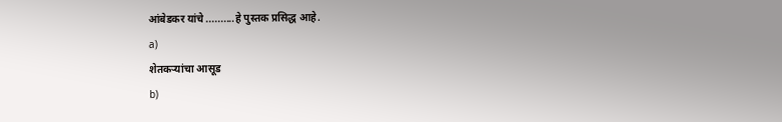आंबेडकर यांचे ..........हे पुस्तक प्रसिद्ध आहे.
a)
शेतकऱ्यांचा आसूड
b)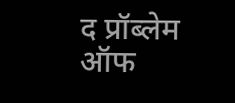द प्रॉब्लेम ऑफ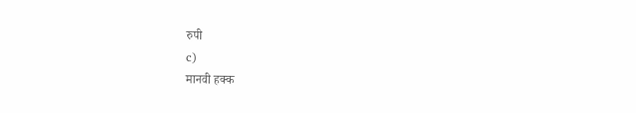रुपी
c)
मानवी हक्क